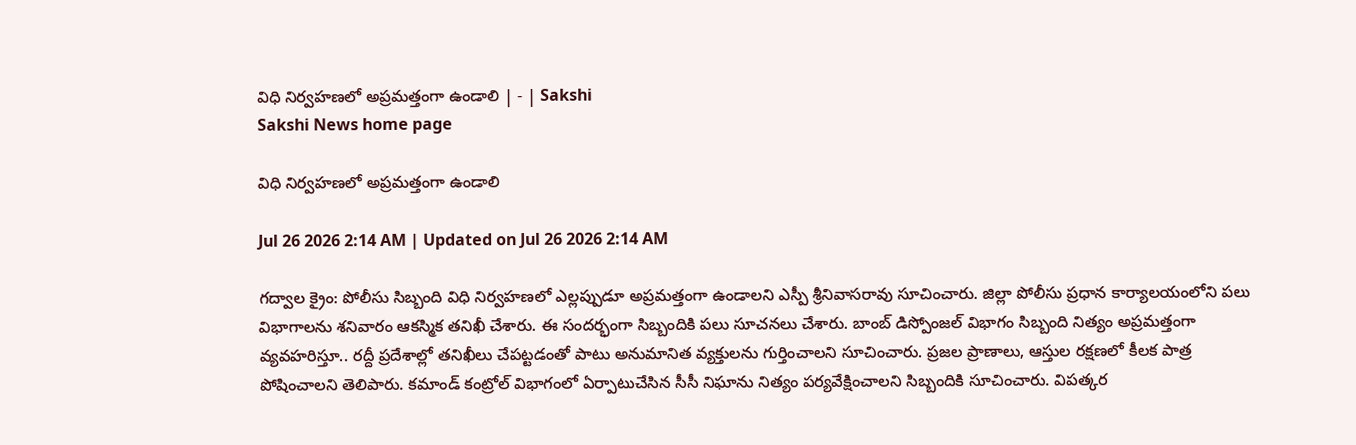విధి నిర్వహణలో అప్రమత్తంగా ఉండాలి | - | Sakshi
Sakshi News home page

విధి నిర్వహణలో అప్రమత్తంగా ఉండాలి

Jul 26 2026 2:14 AM | Updated on Jul 26 2026 2:14 AM

గద్వాల క్రైం: పోలీసు సిబ్బంది విధి నిర్వహణలో ఎల్లప్పుడూ అప్రమత్తంగా ఉండాలని ఎస్పీ శ్రీనివాసరావు సూచించారు. జిల్లా పోలీసు ప్రధాన కార్యాలయంలోని పలు విభాగాలను శనివారం ఆకస్మిక తనిఖీ చేశారు. ఈ సందర్భంగా సిబ్బందికి పలు సూచనలు చేశారు. బాంబ్‌ డిస్పోంజల్‌ విభాగం సిబ్బంది నిత్యం అప్రమత్తంగా వ్యవహరిస్తూ.. రద్దీ ప్రదేశాల్లో తనిఖీలు చేపట్టడంతో పాటు అనుమానిత వ్యక్తులను గుర్తించాలని సూచించారు. ప్రజల ప్రాణాలు, ఆస్తుల రక్షణలో కీలక పాత్ర పోషించాలని తెలిపారు. కమాండ్‌ కంట్రోల్‌ విభాగంలో ఏర్పాటుచేసిన సీసీ నిఘాను నిత్యం పర్యవేక్షించాలని సిబ్బందికి సూచించారు. విపత్కర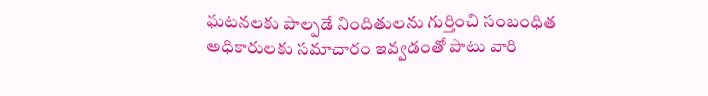ఘటనలకు పాల్పడే నిందితులను గుర్తించి సంబంధిత అధికారులకు సమాచారం ఇవ్వడంతో పాటు వారి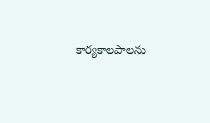కార్యకాలపాలను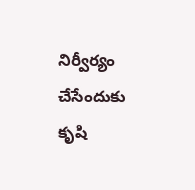నిర్వీర్యం చేసేందుకు కృషి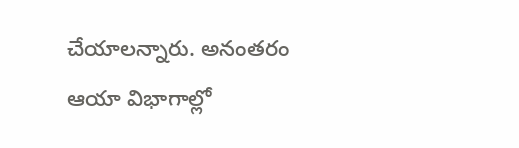చేయాలన్నారు. అనంతరం ఆయా విభాగాల్లో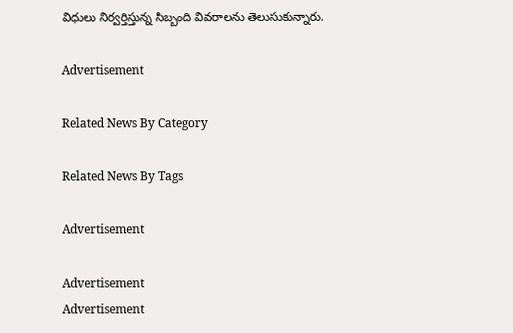విధులు నిర్వర్తిస్తున్న సిబ్బంది వివరాలను తెలుసుకున్నారు.

Advertisement

Related News By Category

Related News By Tags

Advertisement

Advertisement
Advertisement